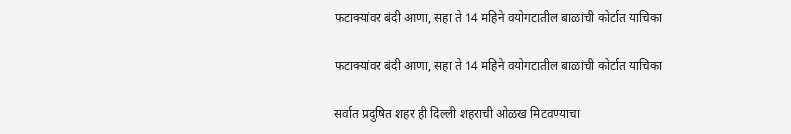फटाक्यांवर बंदी आणा, सहा ते 14 महिने वयोगटातील बाळांची कोर्टात याचिका

फटाक्यांवर बंदी आणा, सहा ते 14 महिने वयोगटातील बाळांची कोर्टात याचिका

सर्वात प्रदुषित शहर ही दिल्ली शहराची ओळख मिटवण्याचा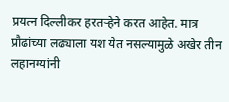प्रयत्न दिल्लीकर हरतऱ्हेने करत आहेत. मात्र प्रौढांच्या लढ्याला यश येत नसल्यामुळे अखेर तीन लहानग्यांनी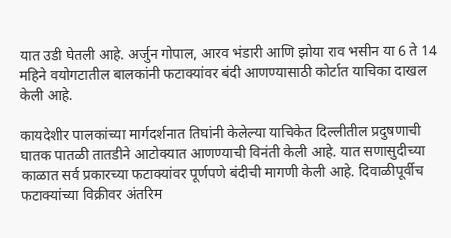यात उडी घेतली आहे. अर्जुन गोपाल, आरव भंडारी आणि झोया राव भसीन या 6 ते 14 महिने वयोगटातील बालकांनी फटाक्यांवर बंदी आणण्यासाठी कोर्टात याचिका दाखल केली आहे.

कायदेशीर पालकांच्या मार्गदर्शनात तिघांनी केलेल्या याचिकेत दिल्लीतील प्रदुषणाची घातक पातळी तातडीने आटोक्यात आणण्याची विनंती केली आहे. यात सणासुदीच्या काळात सर्व प्रकारच्या फटाक्यांवर पूर्णपणे बंदीची मागणी केली आहे. दिवाळीपूर्वीच फटाक्यांच्या विक्रीवर अंतरिम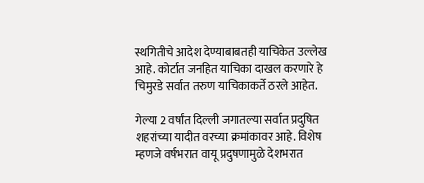स्थगितीचे आदेश देण्याबाबतही याचिकेत उल्लेख आहे. कोर्टात जनहित याचिका दाखल करणारे हे चिमुरडे सर्वात तरुण याचिकाकर्ते ठरले आहेत.

गेल्या 2 वर्षांत दिल्ली जगातल्या सर्वात प्रदुषित शहरांच्या यादीत वरच्या क्रमांकावर आहे. विशेष म्हणजे वर्षभरात वायू प्रदुषणामुळे देशभरात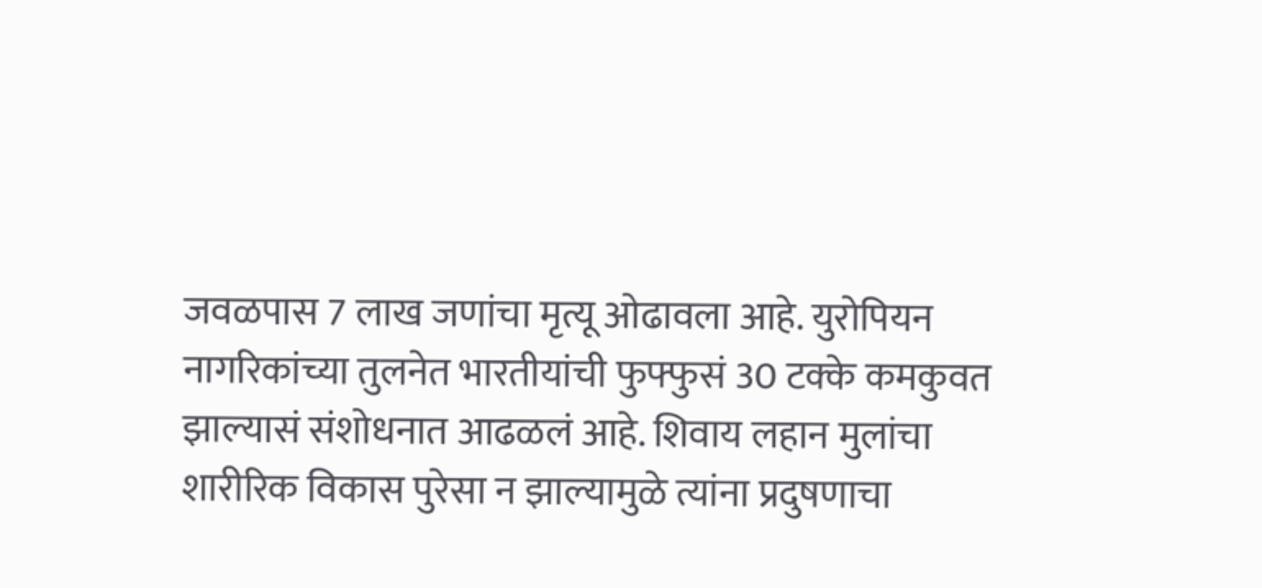जवळपास 7 लाख जणांचा मृत्यू ओढावला आहे. युरोपियन नागरिकांच्या तुलनेत भारतीयांची फुफ्फुसं 30 टक्के कमकुवत झाल्यासं संशोधनात आढळलं आहे. शिवाय लहान मुलांचा शारीरिक विकास पुरेसा न झाल्यामुळे त्यांना प्रदुषणाचा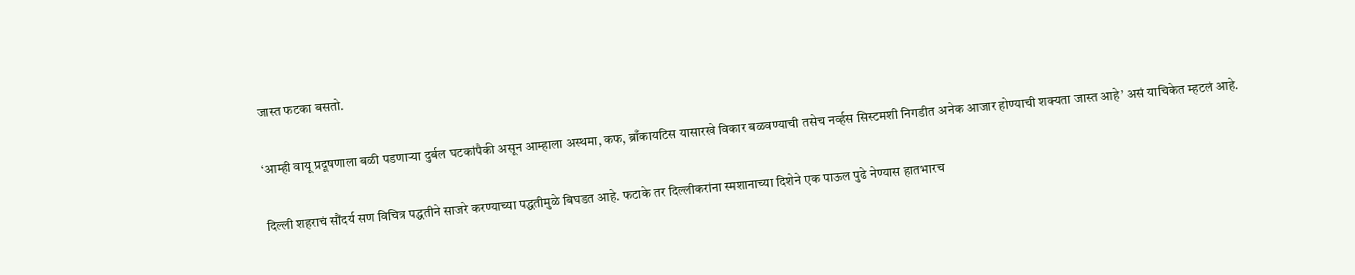जास्त फटका बसतो.

‘आम्ही वायू प्रदूषणाला बळी पडणाऱ्या दुर्बल घटकांपैकी असून आम्हाला अस्थमा, कफ, ब्राँकायटिस यासारखे विकार बळवण्याची तसेच नर्व्हस सिस्टमशी निगडीत अनेक आजार होण्याची शक्यता जास्त आहे’ असं याचिकेत म्हटलं आहे.

दिल्ली शहराचं सौंदर्य सण विचित्र पद्धतीने साजरे करण्याच्या पद्धतीमुळे बिघडत आहे. फटाके तर दिल्लीकरांना स्मशानाच्या दिशेने एक पाऊल पुढे नेण्यास हातभारच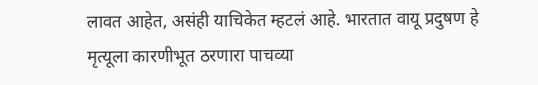लावत आहेत, असंही याचिकेत म्हटलं आहे. भारतात वायू प्रदुषण हे मृत्यूला कारणीभूत ठरणारा पाचव्या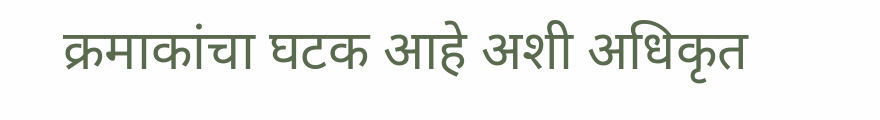क्रमाकांचा घटक आहे अशी अधिकृत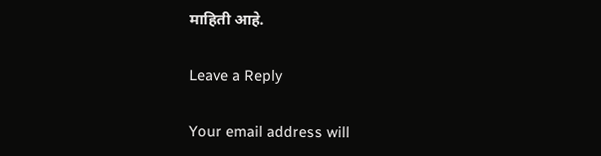माहिती आहे.

Leave a Reply

Your email address will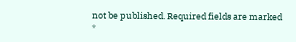not be published. Required fields are marked *